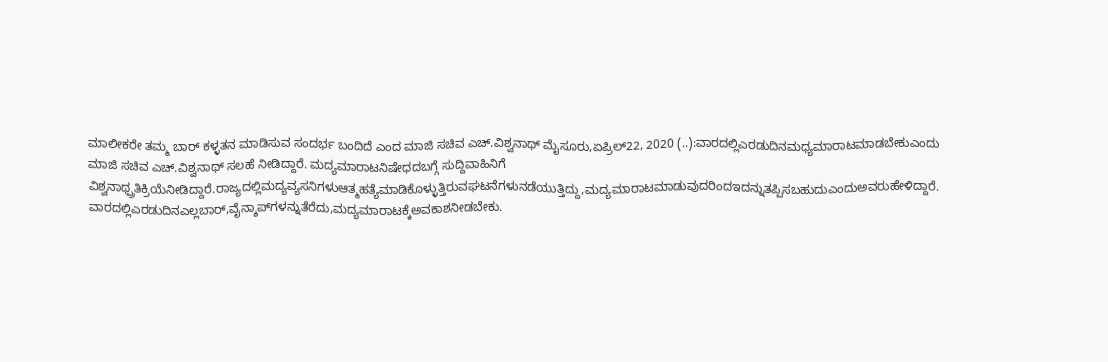ಮಾಲೀಕರೇ ತಮ್ಮ ಬಾರ್ ಕಳ್ಳತನ ಮಾಡಿಸುವ ಸಂದರ್ಭ ಬಂದಿದೆ ಎಂದ ಮಾಜಿ ಸಚಿವ ಎಚ್.ವಿಶ್ವನಾಥ್ ಮೈಸೂರು,ಏಪ್ರಿಲ್22, 2020 (..):ವಾರದಲ್ಲಿಎರಡುದಿನಮಧ್ಯಮಾರಾಟಮಾಡಬೇಕುಎಂದು ಮಾಜಿ ಸಚಿವ ಎಚ್.ವಿಶ್ವನಾಥ್ ಸಲಹೆ ನೀಡಿದ್ದಾರೆ. ಮದ್ಯಮಾರಾಟನಿಷೇಧದಬಗ್ಗೆ ಸುದ್ದಿವಾಹಿನಿಗೆ ವಿಶ್ವನಾಥ್ಪ್ರತಿಕ್ರಿಯೆನೀಡಿದ್ದಾರೆ.ರಾಜ್ಯದಲ್ಲಿಮದ್ಯವ್ಯಸನಿಗಳುಆತ್ಮಹತ್ಯೆಮಾಡಿಕೊಳ್ಳುತ್ತಿರುವಘಟನೆಗಳುನಡೆಯುತ್ತಿದ್ದು,ಮದ್ಯಮಾರಾಟಮಾಡುವುದರಿಂದಇದನ್ನುತಪ್ಪಿಸಬಹುದುಎಂದುಅವರುಹೇಳಿದ್ದಾರೆ. ವಾರದಲ್ಲಿಎರಡುದಿನಎಲ್ಲಬಾರ್‌,ವೈನ್ಶಾಪ್‌ಗಳನ್ನುತೆರೆದು,ಮದ್ಯಮಾರಾಟಕ್ಕೆಅವಕಾಶನೀಡಬೇಕು.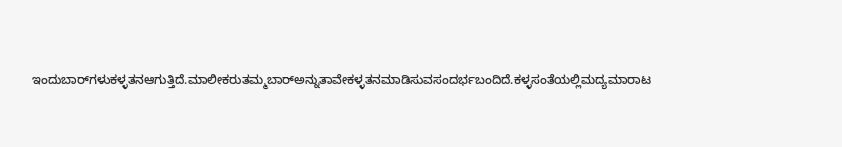ಇಂದುಬಾರ್‌ಗಳುಕಳ್ಳತನಆಗುತ್ತಿದೆ.ಮಾಲೀಕರುತಮ್ಮಬಾರ್‌ಅನ್ನುತಾವೇಕಳ್ಳತನಮಾಡಿಸುವಸಂದರ್ಭಬಂದಿದೆ.ಕಳ್ಳಸಂತೆಯಲ್ಲಿಮದ್ಯಮಾರಾಟ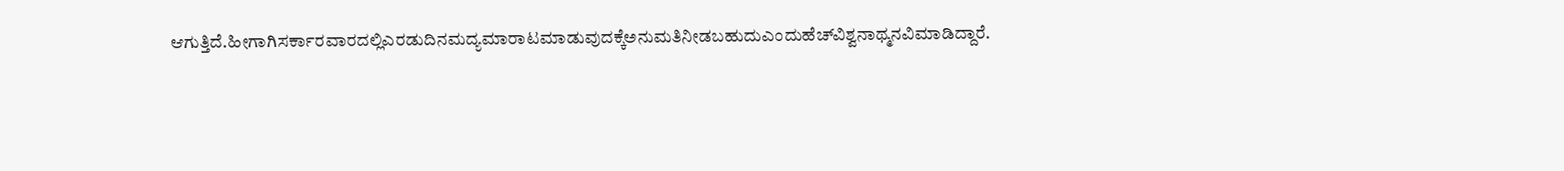ಆಗುತ್ತಿದೆ.ಹೀಗಾಗಿಸರ್ಕಾರವಾರದಲ್ಲಿಎರಡುದಿನಮದ್ಯಮಾರಾಟಮಾಡುವುದಕ್ಕೆಅನುಮತಿನೀಡಬಹುದುಎಂದುಹೆಚ್‌ವಿಶ್ವನಾಥ್ಮನವಿಮಾಡಿದ್ದಾರೆ.